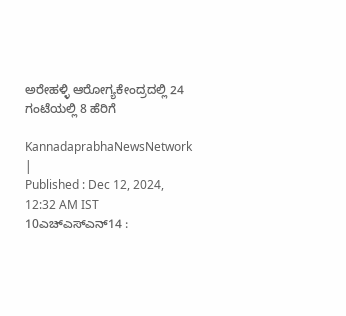ಅರೇಹಳ್ಳಿ ಆರೋಗ್ಯಕೇಂದ್ರದಲ್ಲಿ 24 ಗಂಟೆಯಲ್ಲಿ 8 ಹೆರಿಗೆ

KannadaprabhaNewsNetwork |
Published : Dec 12, 2024, 12:32 AM IST
10ಎಚ್ಎಸ್ಎನ್14 :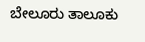ಬೇಲೂರು ತಾಲೂಕು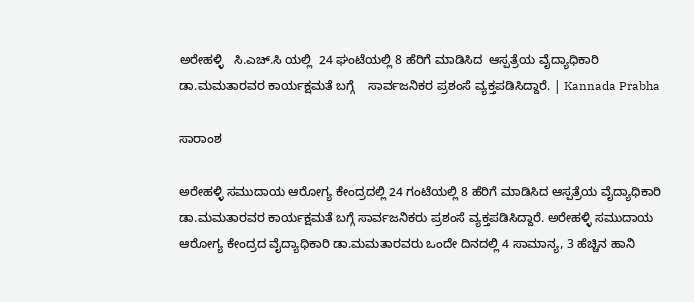ಅರೇಹಳ್ಳಿ   ಸಿ.ಎಚ್.ಸಿ ಯಲ್ಲಿ  24 ಘಂಟೆಯಲ್ಲಿ 8 ಹೆರಿಗೆ ಮಾಡಿಸಿದ‌  ಆಸ್ಪತ್ರೆಯ ವೈದ್ಯಾಧಿಕಾರಿ ಡಾ.ಮಮತಾರವರ ಕಾರ್ಯಕ್ಷಮತೆ ಬಗ್ಗೆ    ಸಾರ್ವಜನಿಕರ ಪ್ರಶಂಸೆ ವ್ಯಕ್ತಪಡಿಸಿದ್ದಾರೆ. | Kannada Prabha

ಸಾರಾಂಶ

ಅರೇಹಳ್ಳಿ ಸಮುದಾಯ ಆರೋಗ್ಯ ಕೇಂದ್ರದಲ್ಲಿ 24 ಗಂಟೆಯಲ್ಲಿ 8 ಹೆರಿಗೆ ಮಾಡಿಸಿದ‌ ಆಸ್ಪತ್ರೆಯ ವೈದ್ಯಾಧಿಕಾರಿ ಡಾ.ಮಮತಾರವರ ಕಾರ್ಯಕ್ಷಮತೆ ಬಗ್ಗೆ ಸಾರ್ವಜನಿಕರು ಪ್ರಶಂಸೆ ವ್ಯಕ್ತಪಡಿಸಿದ್ದಾರೆ. ಅರೇಹಳ್ಳಿ ಸಮುದಾಯ ಆರೋಗ್ಯ ಕೇಂದ್ರದ ವೈದ್ಯಾಧಿಕಾರಿ ಡಾ.ಮಮತಾರವರು ಒಂದೇ ದಿನದಲ್ಲಿ 4 ಸಾಮಾನ್ಯ, 3 ಹೆಚ್ಚಿನ ಹಾನಿ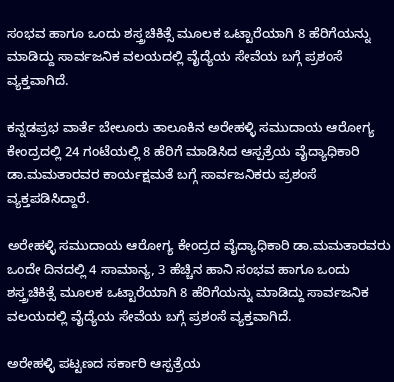ಸಂಭವ ಹಾಗೂ ಒಂದು ಶಸ್ತ್ರಚಿಕಿತ್ಸೆ ಮೂಲಕ ಒಟ್ಟಾರೆಯಾಗಿ 8 ಹೆರಿಗೆಯನ್ನು ಮಾಡಿದ್ದು ಸಾರ್ವಜನಿಕ ವಲಯದಲ್ಲಿ ವೈದ್ಯೆಯ ಸೇವೆಯ ಬಗ್ಗೆ ಪ್ರಶಂಸೆ ವ್ಯಕ್ತವಾಗಿದೆ.

ಕನ್ನಡಪ್ರಭ ವಾರ್ತೆ ಬೇಲೂರು ತಾಲೂಕಿನ ಅರೇಹಳ್ಳಿ ಸಮುದಾಯ ಆರೋಗ್ಯ ಕೇಂದ್ರದಲ್ಲಿ 24 ಗಂಟೆಯಲ್ಲಿ 8 ಹೆರಿಗೆ ಮಾಡಿಸಿದ‌ ಆಸ್ಪತ್ರೆಯ ವೈದ್ಯಾಧಿಕಾರಿ ಡಾ.ಮಮತಾರವರ ಕಾರ್ಯಕ್ಷಮತೆ ಬಗ್ಗೆ ಸಾರ್ವಜನಿಕರು ಪ್ರಶಂಸೆ ವ್ಯಕ್ತಪಡಿಸಿದ್ದಾರೆ.

ಅರೇಹಳ್ಳಿ ಸಮುದಾಯ ಆರೋಗ್ಯ ಕೇಂದ್ರದ ವೈದ್ಯಾಧಿಕಾರಿ ಡಾ.ಮಮತಾರವರು ಒಂದೇ ದಿನದಲ್ಲಿ 4 ಸಾಮಾನ್ಯ, 3 ಹೆಚ್ಚಿನ ಹಾನಿ ಸಂಭವ ಹಾಗೂ ಒಂದು ಶಸ್ತ್ರಚಿಕಿತ್ಸೆ ಮೂಲಕ ಒಟ್ಟಾರೆಯಾಗಿ 8 ಹೆರಿಗೆಯನ್ನು ಮಾಡಿದ್ದು ಸಾರ್ವಜನಿಕ ವಲಯದಲ್ಲಿ ವೈದ್ಯೆಯ ಸೇವೆಯ ಬಗ್ಗೆ ಪ್ರಶಂಸೆ ವ್ಯಕ್ತವಾಗಿದೆ.

ಅರೇಹಳ್ಳಿ ಪಟ್ಟಣದ ಸರ್ಕಾರಿ ಆಸ್ಪತ್ರೆಯ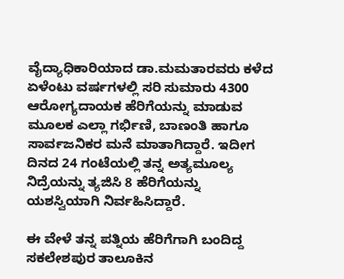ವೈದ್ಯಾಧಿಕಾರಿಯಾದ ಡಾ.ಮಮತಾರವರು ಕಳೆದ ಏಳೆಂಟು ವರ್ಷಗಳಲ್ಲಿ ಸರಿ ಸುಮಾರು 4300 ಆರೋಗ್ಯದಾಯಕ ಹೆರಿಗೆಯನ್ನು ಮಾಡುವ ಮೂಲಕ ಎಲ್ಲಾ ಗರ್ಭಿಣಿ, ಬಾಣಂತಿ ಹಾಗೂ ಸಾರ್ವಜನಿಕರ ಮನೆ ಮಾತಾಗಿದ್ದಾರೆ. ಇದೀಗ ದಿನದ 24 ಗಂಟೆಯಲ್ಲಿ ತನ್ನ ಅತ್ಯಮೂಲ್ಯ ನಿದ್ರೆಯನ್ನು ತ್ಯಜಿಸಿ 8 ಹೆರಿಗೆಯನ್ನು ಯಶಸ್ವಿಯಾಗಿ ನಿರ್ವಹಿಸಿದ್ದಾರೆ.

ಈ ವೇಳೆ ತನ್ನ ಪತ್ನಿಯ ಹೆರಿಗೆಗಾಗಿ ಬಂದಿದ್ದ ಸಕಲೇಶಪುರ ತಾಲೂಕಿನ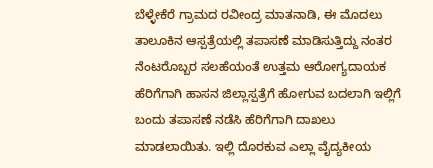ಬೆಳ್ಳೇಕೆರೆ ಗ್ರಾಮದ ರವೀಂದ್ರ ಮಾತನಾಡಿ, ಈ ಮೊದಲು ತಾಲೂಕಿನ ಆಸ್ಪತ್ರೆಯಲ್ಲಿ ತಪಾಸಣೆ ಮಾಡಿಸುತ್ತಿದ್ದು ನಂತರ ನೆಂಟರೊಬ್ಬರ ಸಲಹೆಯಂತೆ ಉತ್ತಮ ಆರೋಗ್ಯದಾಯಕ ಹೆರಿಗೆಗಾಗಿ ಹಾಸನ ಜಿಲ್ಲಾಸ್ಪತ್ರೆಗೆ ಹೋಗುವ ಬದಲಾಗಿ ಇಲ್ಲಿಗೆ ಬಂದು ತಪಾಸಣೆ ನಡೆಸಿ ಹೆರಿಗೆಗಾಗಿ ದಾಖಲು ಮಾಡಲಾಯಿತು. ಇಲ್ಲಿ ದೊರಕುವ ಎಲ್ಲಾ ವೈದ್ಯಕೀಯ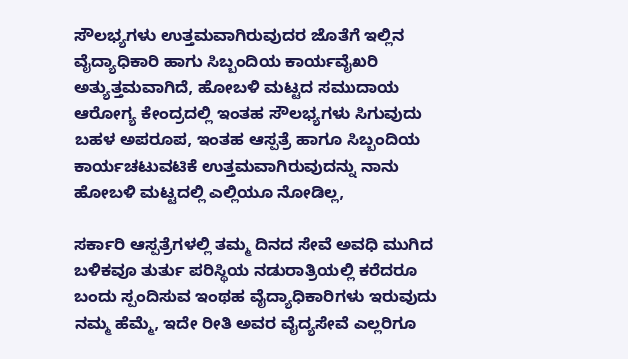ಸೌಲಭ್ಯಗಳು ಉತ್ತಮವಾಗಿರುವುದರ ಜೊತೆಗೆ ಇಲ್ಲಿನ ವೈದ್ಯಾಧಿಕಾರಿ ಹಾಗು ಸಿಬ್ಬಂದಿಯ ಕಾರ್ಯವೈಖರಿ ಅತ್ಯುತ್ತಮವಾಗಿದೆ, ಹೋಬಳಿ ಮಟ್ಟದ ಸಮುದಾಯ ಆರೋಗ್ಯ ಕೇಂದ್ರದಲ್ಲಿ ಇಂತಹ ಸೌಲಭ್ಯಗಳು ಸಿಗುವುದು ಬಹಳ ಅಪರೂಪ, ಇಂತಹ ಆಸ್ಪತ್ರೆ ಹಾಗೂ ಸಿಬ್ಬಂದಿಯ ಕಾರ್ಯಚಟುವಟಿಕೆ ಉತ್ತಮವಾಗಿರುವುದನ್ನು ನಾನು ಹೋಬಳಿ ಮಟ್ಟದಲ್ಲಿ ಎಲ್ಲಿಯೂ ನೋಡಿಲ್ಲ,

ಸರ್ಕಾರಿ ಆಸ್ಪತ್ರೆಗಳಲ್ಲಿ ತಮ್ಮ ದಿನದ ಸೇವೆ ಅವಧಿ ಮುಗಿದ ಬಳಿಕವೂ ತುರ್ತು ಪರಿಸ್ಥಿಯ ನಡುರಾತ್ರಿಯಲ್ಲಿ ಕರೆದರೂ ಬಂದು ಸ್ಪಂದಿಸುವ ಇಂಥಹ ವೈದ್ಯಾಧಿಕಾರಿಗಳು ಇರುವುದು ನಮ್ಮ ಹೆಮ್ಮೆ, ಇದೇ ರೀತಿ ಅವರ ವೈದ್ಯಸೇವೆ ಎಲ್ಲರಿಗೂ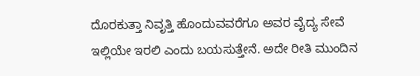ದೊರಕುತ್ತಾ ನಿವೃತ್ತಿ ಹೊಂದುವವರೆಗೂ ಅವರ ವೈದ್ಯ ಸೇವೆ ಇಲ್ಲಿಯೇ ಇರಲಿ ಎಂದು ಬಯಸುತ್ತೇನೆ. ಅದೇ ರೀತಿ ಮುಂದಿನ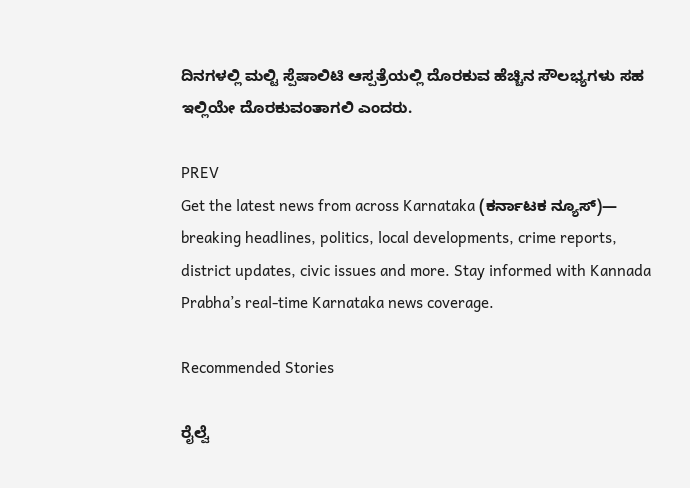ದಿನಗಳಲ್ಲಿ ಮಲ್ಟಿ ಸ್ಪೆಷಾಲಿಟಿ ಆಸ್ಪತ್ರೆಯಲ್ಲಿ ದೊರಕುವ ಹೆಚ್ಚಿನ ಸೌಲಭ್ಯಗಳು ಸಹ ಇಲ್ಲಿಯೇ ದೊರಕುವಂತಾಗಲಿ ಎಂದರು.

PREV
Get the latest news from across Karnataka (ಕರ್ನಾಟಕ ನ್ಯೂಸ್)— breaking headlines, politics, local developments, crime reports, district updates, civic issues and more. Stay informed with Kannada Prabha’s real‑time Karnataka news coverage.

Recommended Stories

ರೈಲ್ವೆ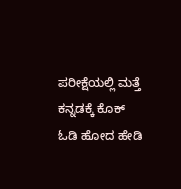ಪರೀಕ್ಷೆಯಲ್ಲಿ ಮತ್ತೆ ಕನ್ನಡಕ್ಕೆ ಕೊಕ್
ಓಡಿ ಹೋದ ಹೇಡಿ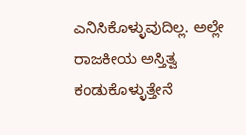ಎನಿಸಿಕೊಳ್ಳುವುದಿಲ್ಲ. ಅಲ್ಲೇ ರಾಜಕೀಯ ಅಸ್ತಿತ್ವ ಕಂಡುಕೊಳ್ಳುತ್ತೇನೆ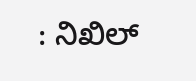: ನಿಖಿಲ್‌